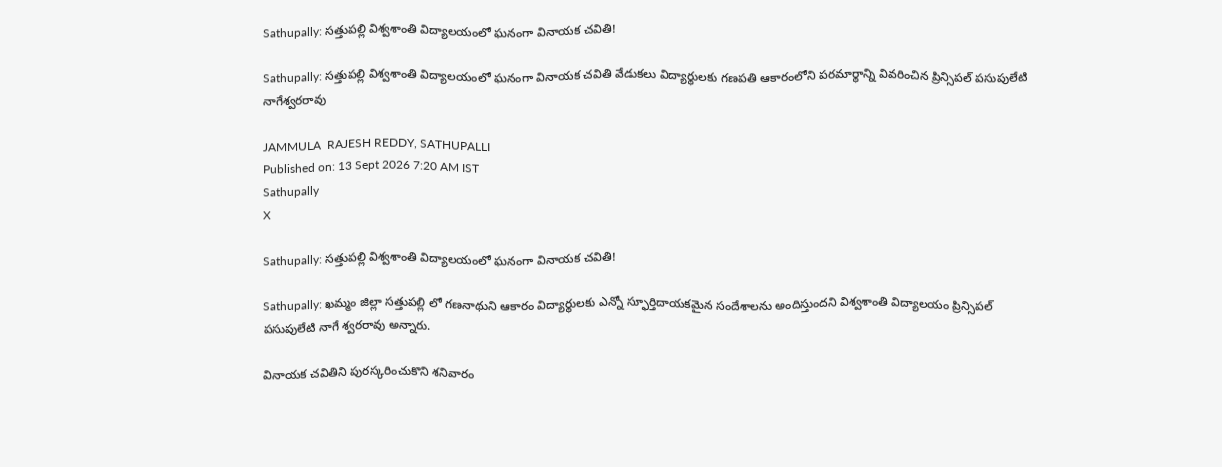Sathupally: సత్తుపల్లి విశ్వశాంతి విద్యాలయంలో ఘనంగా వినాయక చవితి!

Sathupally: సత్తుపల్లి విశ్వశాంతి విద్యాలయంలో ఘనంగా వినాయక చవితి వేడుకలు విద్యార్థులకు గణపతి ఆకారంలోని పరమార్థాన్ని వివరించిన ప్రిన్సిపల్ పసుపులేటి నాగేశ్వరరావు

JAMMULA  RAJESH REDDY, SATHUPALLI
Published on: 13 Sept 2026 7:20 AM IST
Sathupally
X

Sathupally: సత్తుపల్లి విశ్వశాంతి విద్యాలయంలో ఘనంగా వినాయక చవితి!

Sathupally: ఖమ్మం జిల్లా సత్తుపల్లి లో గణనాథుని ఆకారం విద్యార్థులకు ఎన్నో స్ఫూర్తిదాయకమైన సందేశాలను అందిస్తుందని విశ్వశాంతి విద్యాలయం ప్రిన్సిపల్ పసుపులేటి నాగే శ్వరరావు అన్నారు.

వినాయక చవితిని పురస్కరించుకొని శనివారం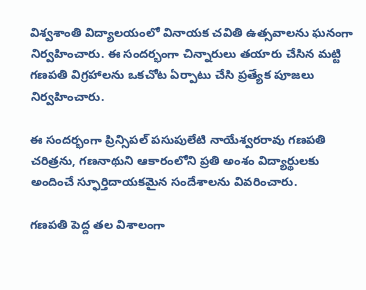విశ్వశాంతి విద్యాలయంలో వినాయక చవితి ఉత్సవాలను ఘనంగా నిర్వహించారు. ఈ సందర్భంగా చిన్నారులు తయారు చేసిన మట్టి గణపతి విగ్రహాలను ఒకచోట ఏర్పాటు చేసి ప్రత్యేక పూజలు నిర్వహించారు.

ఈ సందర్భంగా ప్రిన్సిపల్ పసుపులేటి నాయేశ్వరరావు గణపతి చరిత్రను, గణనాథుని ఆకారంలోని ప్రతి అంశం విద్యార్థులకు అందించే స్ఫూర్తిదాయకమైన సందేశాలను వివరించారు.

గణపతి పెద్ద తల విశాలంగా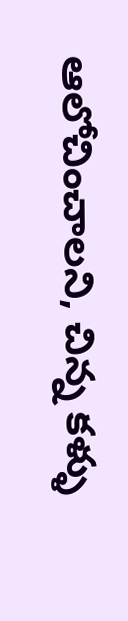ఆలోచించాలని, చిన్న కళ్ళు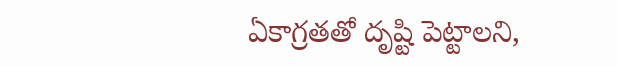ఏకాగ్రతతో దృష్టి పెట్టాలని,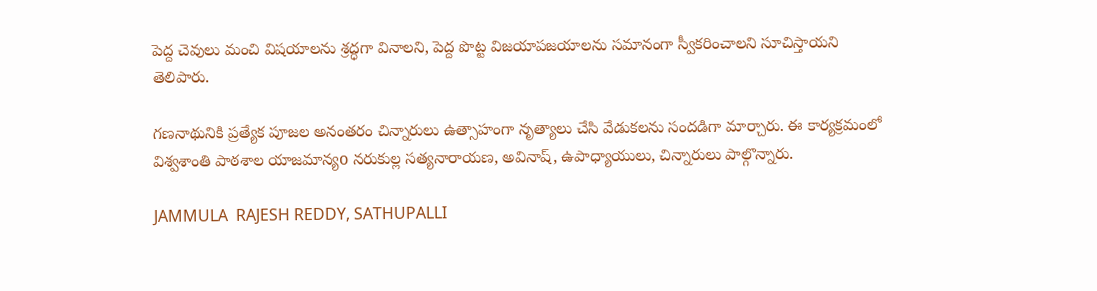పెద్ద చెవులు మంచి విషయాలను శ్రద్ధగా వినాలని, పెద్ద పొట్ట విజయాపజయాలను సమానంగా స్వీకరించాలని సూచిస్తాయని తెలిపారు.

గణనాథునికి ప్రత్యేక పూజల అనంతరం చిన్నారులు ఉత్సాహంగా నృత్యాలు చేసి వేడుకలను సందడిగా మార్చారు. ఈ కార్యక్రమంలో విశ్వశాంతి పాఠశాల యాజమాన్యo నరుకుల్ల సత్యనారాయణ, అవినాష్, ఉపాధ్యాయులు, చిన్నారులు పాల్గొన్నారు.

JAMMULA  RAJESH REDDY, SATHUPALLI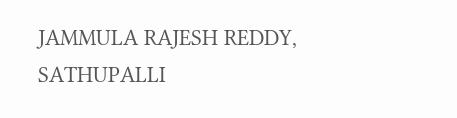JAMMULA RAJESH REDDY, SATHUPALLI